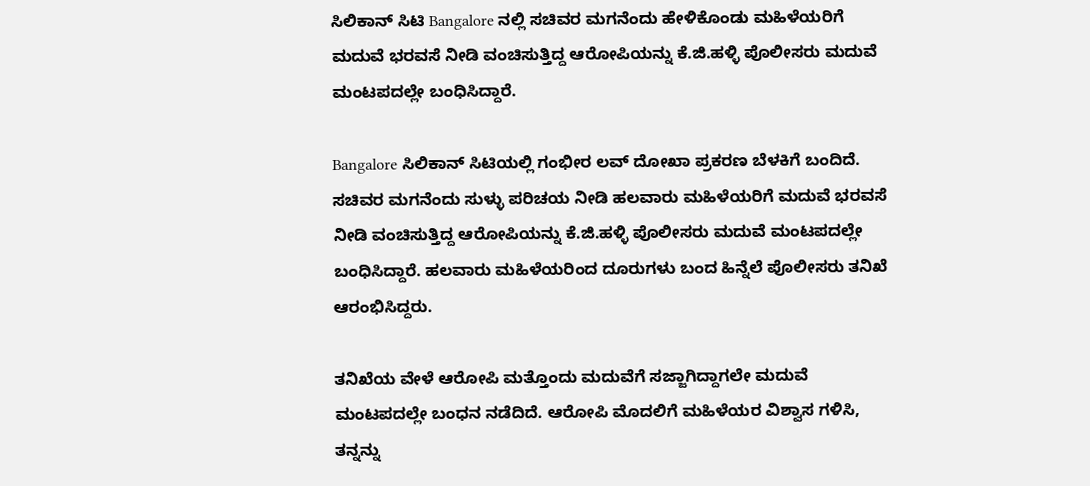ಸಿಲಿಕಾನ್ ಸಿಟಿ Bangalore ನಲ್ಲಿ ಸಚಿವರ ಮಗನೆಂದು ಹೇಳಿಕೊಂಡು ಮಹಿಳೆಯರಿಗೆ ಮದುವೆ ಭರವಸೆ ನೀಡಿ ವಂಚಿಸುತ್ತಿದ್ದ ಆರೋಪಿಯನ್ನು ಕೆ.ಜಿ.ಹಳ್ಳಿ ಪೊಲೀಸರು ಮದುವೆ ಮಂಟಪದಲ್ಲೇ ಬಂಧಿಸಿದ್ದಾರೆ.

Bangalore ಸಿಲಿಕಾನ್ ಸಿಟಿಯಲ್ಲಿ ಗಂಭೀರ ಲವ್ ದೋಖಾ ಪ್ರಕರಣ ಬೆಳಕಿಗೆ ಬಂದಿದೆ. ಸಚಿವರ ಮಗನೆಂದು ಸುಳ್ಳು ಪರಿಚಯ ನೀಡಿ ಹಲವಾರು ಮಹಿಳೆಯರಿಗೆ ಮದುವೆ ಭರವಸೆ ನೀಡಿ ವಂಚಿಸುತ್ತಿದ್ದ ಆರೋಪಿಯನ್ನು ಕೆ.ಜಿ.ಹಳ್ಳಿ ಪೊಲೀಸರು ಮದುವೆ ಮಂಟಪದಲ್ಲೇ ಬಂಧಿಸಿದ್ದಾರೆ. ಹಲವಾರು ಮಹಿಳೆಯರಿಂದ ದೂರುಗಳು ಬಂದ ಹಿನ್ನೆಲೆ ಪೊಲೀಸರು ತನಿಖೆ ಆರಂಭಿಸಿದ್ದರು.

ತನಿಖೆಯ ವೇಳೆ ಆರೋಪಿ ಮತ್ತೊಂದು ಮದುವೆಗೆ ಸಜ್ಜಾಗಿದ್ದಾಗಲೇ ಮದುವೆ ಮಂಟಪದಲ್ಲೇ ಬಂಧನ ನಡೆದಿದೆ. ಆರೋಪಿ ಮೊದಲಿಗೆ ಮಹಿಳೆಯರ ವಿಶ್ವಾಸ ಗಳಿಸಿ, ತನ್ನನ್ನು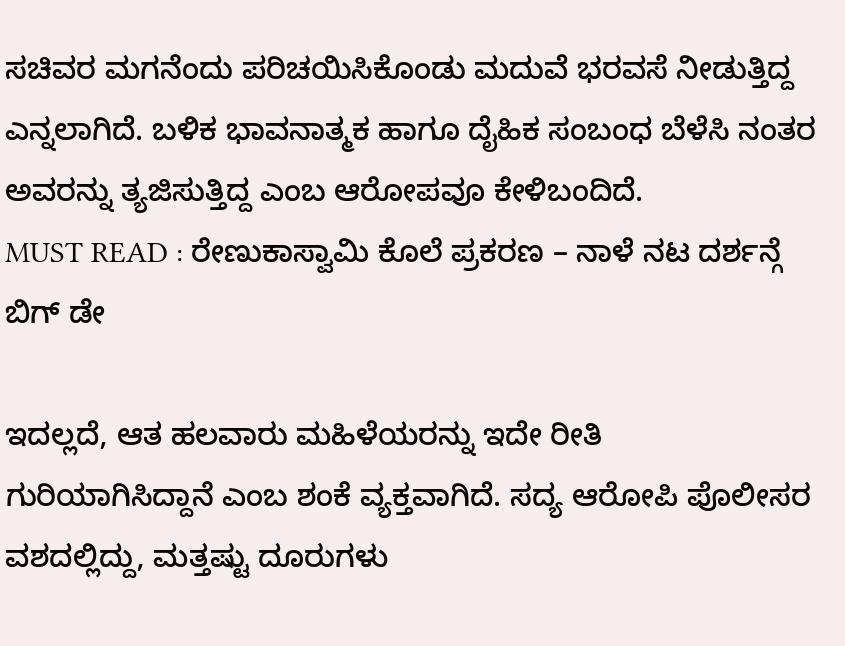ಸಚಿವರ ಮಗನೆಂದು ಪರಿಚಯಿಸಿಕೊಂಡು ಮದುವೆ ಭರವಸೆ ನೀಡುತ್ತಿದ್ದ ಎನ್ನಲಾಗಿದೆ. ಬಳಿಕ ಭಾವನಾತ್ಮಕ ಹಾಗೂ ದೈಹಿಕ ಸಂಬಂಧ ಬೆಳೆಸಿ ನಂತರ ಅವರನ್ನು ತ್ಯಜಿಸುತ್ತಿದ್ದ ಎಂಬ ಆರೋಪವೂ ಕೇಳಿಬಂದಿದೆ.
MUST READ : ರೇಣುಕಾಸ್ವಾಮಿ ಕೊಲೆ ಪ್ರಕರಣ – ನಾಳೆ ನಟ ದರ್ಶನ್ಗೆ ಬಿಗ್ ಡೇ

ಇದಲ್ಲದೆ, ಆತ ಹಲವಾರು ಮಹಿಳೆಯರನ್ನು ಇದೇ ರೀತಿ ಗುರಿಯಾಗಿಸಿದ್ದಾನೆ ಎಂಬ ಶಂಕೆ ವ್ಯಕ್ತವಾಗಿದೆ. ಸದ್ಯ ಆರೋಪಿ ಪೊಲೀಸರ ವಶದಲ್ಲಿದ್ದು, ಮತ್ತಷ್ಟು ದೂರುಗಳು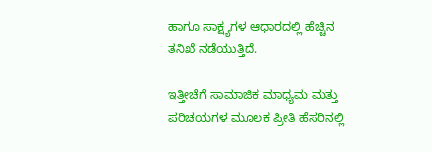ಹಾಗೂ ಸಾಕ್ಷ್ಯಗಳ ಆಧಾರದಲ್ಲಿ ಹೆಚ್ಚಿನ ತನಿಖೆ ನಡೆಯುತ್ತಿದೆ.

ಇತ್ತೀಚೆಗೆ ಸಾಮಾಜಿಕ ಮಾಧ್ಯಮ ಮತ್ತು ಪರಿಚಯಗಳ ಮೂಲಕ ಪ್ರೀತಿ ಹೆಸರಿನಲ್ಲಿ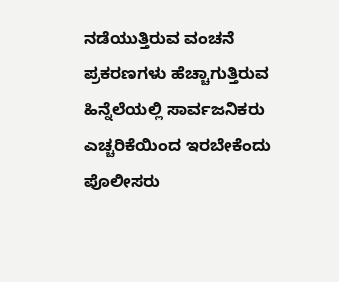ನಡೆಯುತ್ತಿರುವ ವಂಚನೆ ಪ್ರಕರಣಗಳು ಹೆಚ್ಚಾಗುತ್ತಿರುವ ಹಿನ್ನೆಲೆಯಲ್ಲಿ ಸಾರ್ವಜನಿಕರು ಎಚ್ಚರಿಕೆಯಿಂದ ಇರಬೇಕೆಂದು ಪೊಲೀಸರು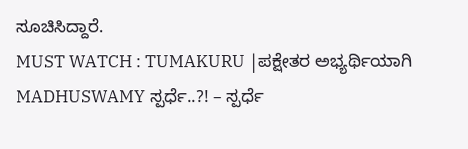ಸೂಚಿಸಿದ್ದಾರೆ.
MUST WATCH : TUMAKURU |ಪಕ್ಷೇತರ ಅಭ್ಯರ್ಥಿಯಾಗಿ MADHUSWAMY ಸ್ಪರ್ಧೆ..?! – ಸ್ಪರ್ಧೆ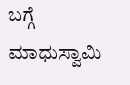ಬಗ್ಗೆ ಮಾಧುಸ್ವಾಮಿ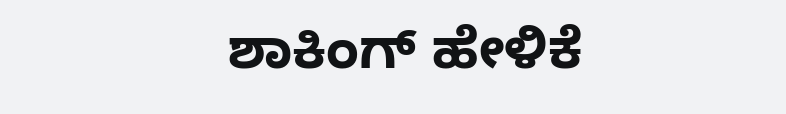ಶಾಕಿಂಗ್ ಹೇಳಿಕೆ